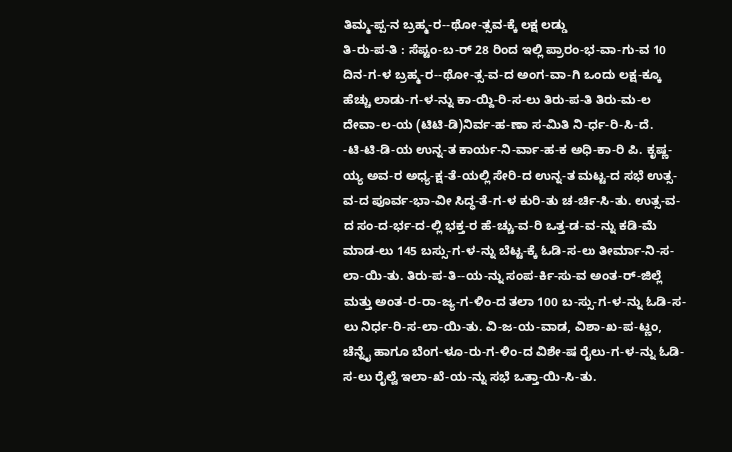ತಿಮ್ಮ-ಪ್ಪ-ನ ಬ್ರಹ್ಮ-ರ--ಥೋ-ತ್ಸವ-ಕ್ಕೆ ಲಕ್ಷ ಲಡ್ಡು
ತಿ-ರು-ಪ-ತಿ : ಸೆಪ್ಟಂ-ಬ-ರ್ 28 ರಿಂದ ಇಲ್ಲಿ ಪ್ರಾರಂ-ಭ-ವಾ-ಗು-ವ 10 ದಿನ-ಗ-ಳ ಬ್ರಹ್ಮ-ರ--ಥೋ-ತ್ಸ-ವ-ದ ಅಂಗ-ವಾ-ಗಿ ಒಂದು ಲಕ್ಷ-ಕ್ಕೂ ಹೆಚ್ಚು ಲಾಡು-ಗ-ಳ-ನ್ನು ಕಾ-ಯ್ದಿ-ರಿ-ಸ-ಲು ತಿರು-ಪ-ತಿ ತಿರು-ಮ-ಲ ದೇವಾ-ಲ-ಯ (ಟಿಟಿ-ಡಿ)ನಿರ್ವ-ಹ-ಣಾ ಸ-ಮಿತಿ ನಿ-ರ್ಧ-ರಿ-ಸಿ-ದೆ.
-ಟಿ-ಟಿ-ಡಿ-ಯ ಉನ್ನ-ತ ಕಾರ್ಯ-ನಿ-ರ್ವಾ-ಹ-ಕ ಅಧಿ-ಕಾ-ರಿ ಪಿ. ಕೃಷ್ಣ-ಯ್ಯ ಅವ-ರ ಅಧ್ಯ-ಕ್ಷ-ತೆ-ಯಲ್ಲಿ ಸೇರಿ-ದ ಉನ್ನ-ತ ಮಟ್ಟ-ದ ಸಭೆ ಉತ್ಸ-ವ-ದ ಪೂರ್ವ-ಭಾ-ವೀ ಸಿದ್ಧ-ತೆ-ಗ-ಳ ಕುರಿ-ತು ಚ-ರ್ಚಿ-ಸಿ-ತು. ಉತ್ಸ-ವ-ದ ಸಂ-ದ-ರ್ಭ-ದ-ಲ್ಲಿ ಭಕ್ತ-ರ ಹೆ-ಚ್ಚು-ವ-ರಿ ಒತ್ತ-ಡ-ವ-ನ್ನು ಕಡಿ-ಮೆ ಮಾಡ-ಲು 145 ಬಸ್ಸು-ಗ-ಳ-ನ್ನು ಬೆಟ್ಟ-ಕ್ಕೆ ಓಡಿ-ಸ-ಲು ತೀರ್ಮಾ-ನಿ-ಸ-ಲಾ-ಯಿ-ತು. ತಿರು-ಪ-ತಿ--ಯ-ನ್ನು ಸಂಪ-ರ್ಕಿ-ಸು-ವ ಅಂತ-ರ್-ಜಿಲ್ಲೆ ಮತ್ತು ಅಂತ-ರ-ರಾ-ಜ್ಯ-ಗ-ಳಿಂ-ದ ತಲಾ 100 ಬ-ಸ್ಸು-ಗ-ಳ-ನ್ನು ಓಡಿ-ಸ-ಲು ನಿರ್ಧ-ರಿ-ಸ-ಲಾ-ಯಿ-ತು. ವಿ-ಜ-ಯ-ವಾಡ, ವಿಶಾ-ಖ-ಪ-ಟ್ಣಂ, ಚೆನ್ನೈ ಹಾಗೂ ಬೆಂಗ-ಳೂ-ರು-ಗ-ಳಿಂ-ದ ವಿಶೇ-ಷ ರೈಲು-ಗ-ಳ-ನ್ನು ಓಡಿ-ಸ-ಲು ರೈಲ್ವೆ ಇಲಾ-ಖೆ-ಯ-ನ್ನು ಸಭೆ ಒತ್ತಾ-ಯಿ-ಸಿ-ತು.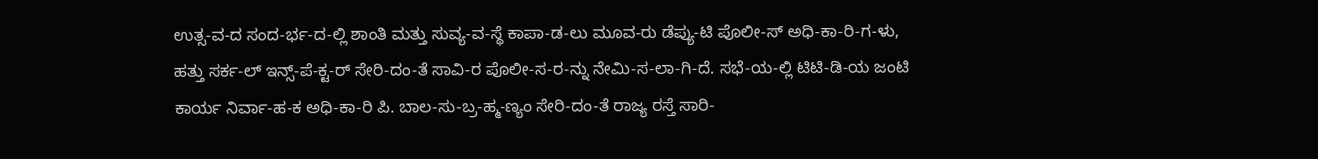ಉತ್ಸ-ವ-ದ ಸಂದ-ರ್ಭ-ದ-ಲ್ಲಿ ಶಾಂತಿ ಮತ್ತು ಸುವ್ಯ-ವ-ಸ್ಥೆ ಕಾಪಾ-ಡ-ಲು ಮೂವ-ರು ಡೆಪ್ಯು-ಟಿ ಪೊಲೀ-ಸ್ ಅಧಿ-ಕಾ-ರಿ-ಗ-ಳು, ಹತ್ತು ಸರ್ಕ-ಲ್ ಇನ್ಸ್-ಪೆ-ಕ್ಟ-ರ್ ಸೇರಿ-ದಂ-ತೆ ಸಾವಿ-ರ ಪೊಲೀ-ಸ-ರ-ನ್ನು ನೇಮಿ-ಸ-ಲಾ-ಗಿ-ದೆ. ಸಭೆ-ಯ-ಲ್ಲಿ ಟಿಟಿ-ಡಿ-ಯ ಜಂಟಿ ಕಾರ್ಯ ನಿರ್ವಾ-ಹ-ಕ ಅಧಿ-ಕಾ-ರಿ ಪಿ. ಬಾಲ-ಸು-ಬ್ರ-ಹ್ಮ-ಣ್ಯಂ ಸೇರಿ-ದಂ-ತೆ ರಾಜ್ಯ ರಸ್ತೆ ಸಾರಿ-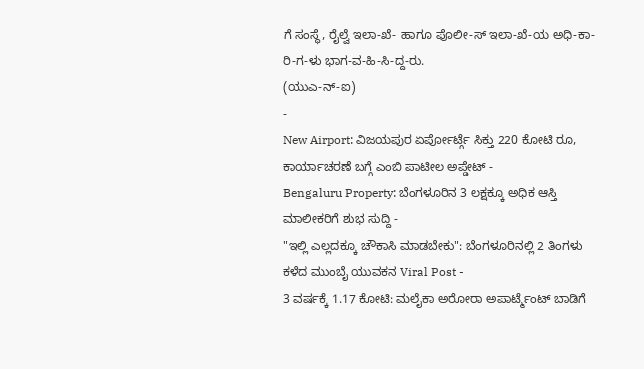ಗೆ ಸಂಸ್ಥೆ, ರೈಲ್ವೆ ಇಲಾ-ಖೆ- ಹಾಗೂ ಪೊಲೀ-ಸ್ ಇಲಾ-ಖೆ-ಯ ಅಧಿ-ಕಾ-ರಿ-ಗ-ಳು ಭಾಗ-ವ-ಹಿ-ಸಿ-ದ್ದ-ರು.
(ಯುಎ-ನ್-ಐ)
-
New Airport: ವಿಜಯಪುರ ಏರ್ಪೋರ್ಟ್ಗೆ ಸಿಕ್ತು 220 ಕೋಟಿ ರೂ, ಕಾರ್ಯಾಚರಣೆ ಬಗ್ಗೆ ಎಂಬಿ ಪಾಟೀಲ ಅಪ್ಡೇಟ್ -
Bengaluru Property: ಬೆಂಗಳೂರಿನ 3 ಲಕ್ಷಕ್ಕೂ ಅಧಿಕ ಆಸ್ತಿ ಮಾಲೀಕರಿಗೆ ಶುಭ ಸುದ್ದಿ -
"ಇಲ್ಲಿ ಎಲ್ಲದಕ್ಕೂ ಚೌಕಾಸಿ ಮಾಡಬೇಕು": ಬೆಂಗಳೂರಿನಲ್ಲಿ 2 ತಿಂಗಳು ಕಳೆದ ಮುಂಬೈ ಯುವಕನ Viral Post -
3 ವರ್ಷಕ್ಕೆ 1.17 ಕೋಟಿ: ಮಲೈಕಾ ಅರೋರಾ ಅಪಾರ್ಟ್ಮೆಂಟ್ ಬಾಡಿಗೆ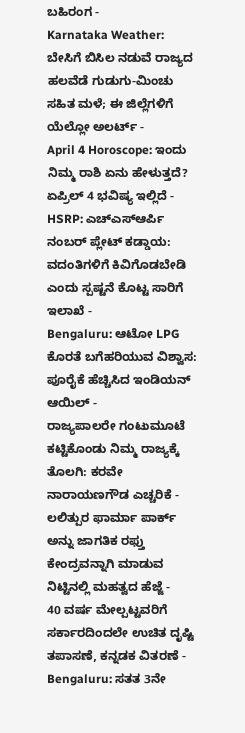ಬಹಿರಂಗ -
Karnataka Weather: ಬೇಸಿಗೆ ಬಿಸಿಲ ನಡುವೆ ರಾಜ್ಯದ ಹಲವೆಡೆ ಗುಡುಗು-ಮಿಂಚು ಸಹಿತ ಮಳೆ; ಈ ಜಿಲ್ಲೆಗಳಿಗೆ ಯೆಲ್ಲೋ ಅಲರ್ಟ್ -
April 4 Horoscope: ಇಂದು ನಿಮ್ಮ ರಾಶಿ ಏನು ಹೇಳುತ್ತದೆ? ಏಪ್ರಿಲ್ 4 ಭವಿಷ್ಯ ಇಲ್ಲಿದೆ -
HSRP: ಎಚ್ಎಸ್ಆರ್ಪಿ ನಂಬರ್ ಪ್ಲೇಟ್ ಕಡ್ಡಾಯ: ವದಂತಿಗಳಿಗೆ ಕಿವಿಗೊಡಬೇಡಿ ಎಂದು ಸ್ಪಷ್ಟನೆ ಕೊಟ್ಟ ಸಾರಿಗೆ ಇಲಾಖೆ -
Bengaluru: ಆಟೋ LPG ಕೊರತೆ ಬಗೆಹರಿಯುವ ವಿಶ್ವಾಸ: ಪೂರೈಕೆ ಹೆಚ್ಚಿಸಿದ ಇಂಡಿಯನ್ ಆಯಿಲ್ -
ರಾಜ್ಯಪಾಲರೇ ಗಂಟುಮೂಟೆ ಕಟ್ಟಿಕೊಂಡು ನಿಮ್ಮ ರಾಜ್ಯಕ್ಕೆ ತೊಲಗಿ: ಕರವೇ ನಾರಾಯಣಗೌಡ ಎಚ್ಚರಿಕೆ -
ಲಲಿತ್ಪುರ ಫಾರ್ಮಾ ಪಾರ್ಕ್ ಅನ್ನು ಜಾಗತಿಕ ರಫ್ತು ಕೇಂದ್ರವನ್ನಾಗಿ ಮಾಡುವ ನಿಟ್ಟಿನಲ್ಲಿ ಮಹತ್ವದ ಹೆಜ್ಜೆ -
40 ವರ್ಷ ಮೇಲ್ಪಟ್ಟವರಿಗೆ ಸರ್ಕಾರದಿಂದಲೇ ಉಚಿತ ದೃಷ್ಟಿ ತಪಾಸಣೆ, ಕನ್ನಡಕ ವಿತರಣೆ -
Bengaluru: ಸತತ 3ನೇ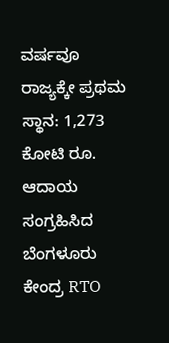ವರ್ಷವೂ ರಾಜ್ಯಕ್ಕೇ ಪ್ರಥಮ ಸ್ಥಾನ: 1,273 ಕೋಟಿ ರೂ. ಆದಾಯ ಸಂಗ್ರಹಿಸಿದ ಬೆಂಗಳೂರು ಕೇಂದ್ರ RTO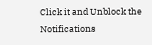Click it and Unblock the Notifications